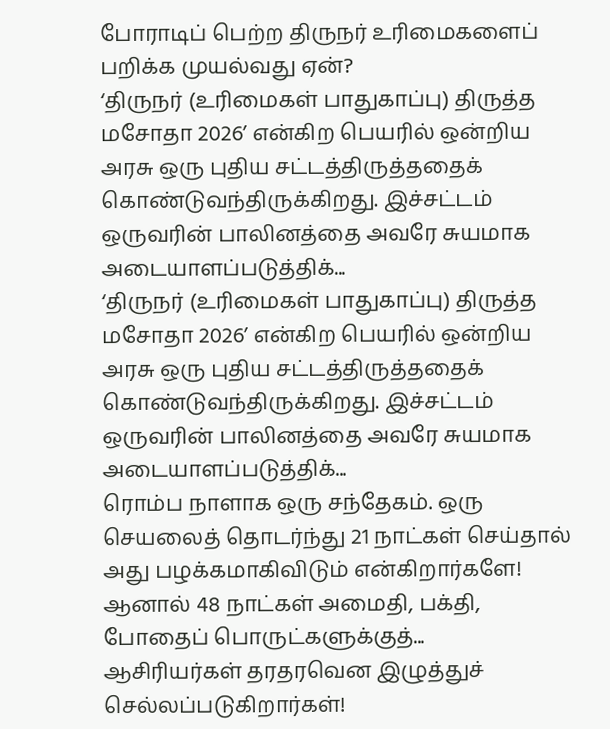போராடிப் பெற்ற திருநர் உரிமைகளைப் பறிக்க முயல்வது ஏன்?
‘திருநர் (உரிமைகள் பாதுகாப்பு) திருத்த மசோதா 2026’ என்கிற பெயரில் ஒன்றிய அரசு ஒரு புதிய சட்டத்திருத்ததைக் கொண்டுவந்திருக்கிறது. இச்சட்டம் ஒருவரின் பாலினத்தை அவரே சுயமாக அடையாளப்படுத்திக்...
‘திருநர் (உரிமைகள் பாதுகாப்பு) திருத்த மசோதா 2026’ என்கிற பெயரில் ஒன்றிய அரசு ஒரு புதிய சட்டத்திருத்ததைக் கொண்டுவந்திருக்கிறது. இச்சட்டம் ஒருவரின் பாலினத்தை அவரே சுயமாக அடையாளப்படுத்திக்...
ரொம்ப நாளாக ஒரு சந்தேகம். ஒரு செயலைத் தொடர்ந்து 21 நாட்கள் செய்தால் அது பழக்கமாகிவிடும் என்கிறார்களே! ஆனால் 48 நாட்கள் அமைதி, பக்தி, போதைப் பொருட்களுக்குத்...
ஆசிரியர்கள் தரதரவென இழுத்துச் செல்லப்படுகிறார்கள்!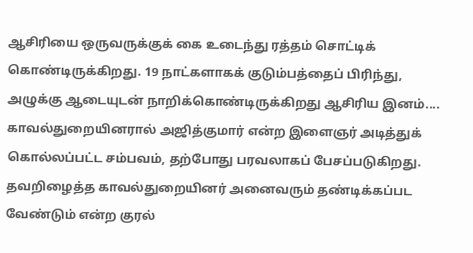ஆசிரியை ஒருவருக்குக் கை உடைந்து ரத்தம் சொட்டிக் கொண்டிருக்கிறது. 19 நாட்களாகக் குடும்பத்தைப் பிரிந்து, அழுக்கு ஆடையுடன் நாறிக்கொண்டிருக்கிறது ஆசிரிய இனம்....
காவல்துறையினரால் அஜித்குமார் என்ற இளைஞர் அடித்துக் கொல்லப்பட்ட சம்பவம், தற்போது பரவலாகப் பேசப்படுகிறது. தவறிழைத்த காவல்துறையினர் அனைவரும் தண்டிக்கப்பட வேண்டும் என்ற குரல்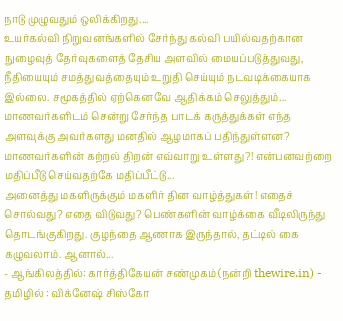நாடு முழுவதும் ஒலிக்கிறது....
உயர்கல்வி நிறுவனங்களில் சேர்ந்து கல்வி பயில்வதற்கான நுழைவுத் தேர்வுகளைத் தேசிய அளவில் மையப்படுத்துவது, நீதியையும் சமத்துவத்தையும் உறுதி செய்யும் நடவடிக்கையாக இல்லை. சமூகத்தில் ஏற்கெனவே ஆதிக்கம் செலுத்தும்...
மாணவர்களிடம் சென்று சேர்ந்த பாடக் கருத்துக்கள் எந்த அளவுக்கு அவர்களது மனதில் ஆழமாகப் பதிந்துள்ளன? மாணவர்களின் கற்றல் திறன் எவ்வாறு உள்ளது?! என்பனவற்றை மதிப்பீடு செய்வதற்கே மதிப்பீட்டு...
அனைத்து மகளிருக்கும் மகளிர் தின வாழ்த்துகள்! எதைச் சொல்வது? எதை விடுவது? பெண்களின் வாழ்க்கை வீடிலிருந்து தொடங்குகிறது. குழந்தை ஆணாக இருந்தால், தட்டில் கை கழுவலாம். ஆனால்...
- ஆங்கிலத்தில்: கார்த்திகேயன் சண்முகம் (நன்றி thewire.in) - தமிழில் : விக்னேஷ் சிஸ்கோ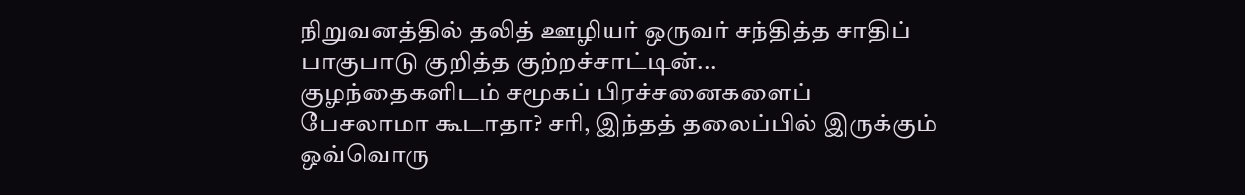நிறுவனத்தில் தலித் ஊழியர் ஒருவர் சந்தித்த சாதிப் பாகுபாடு குறித்த குற்றச்சாட்டின்...
குழந்தைகளிடம் சமூகப் பிரச்சனைகளைப் பேசலாமா கூடாதா? சரி, இந்தத் தலைப்பில் இருக்கும் ஒவ்வொரு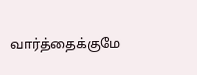வார்த்தைக்குமே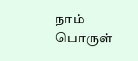நாம் பொருள்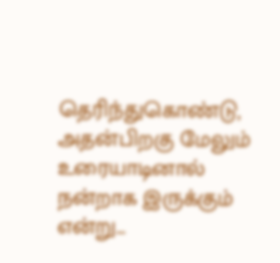தெரிந்துகொண்டு, அதன்பிறகு மேலும் உரையாடினால் நன்றாக இருக்கும் என்று...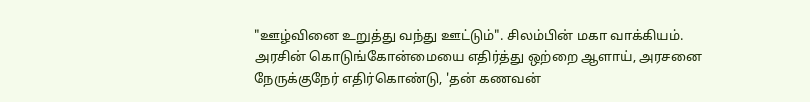"ஊழ்வினை உறுத்து வந்து ஊட்டும்". சிலம்பின் மகா வாக்கியம். அரசின் கொடுங்கோன்மையை எதிர்த்து ஒற்றை ஆளாய், அரசனை நேருக்குநேர் எதிர்கொண்டு, 'தன் கணவன்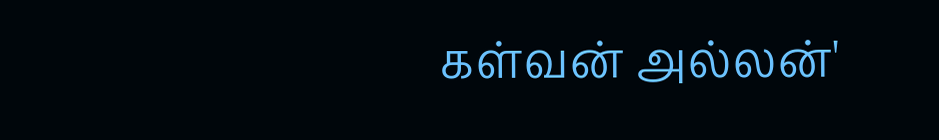கள்வன் அல்லன்'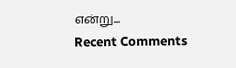என்று...
Recent Comments